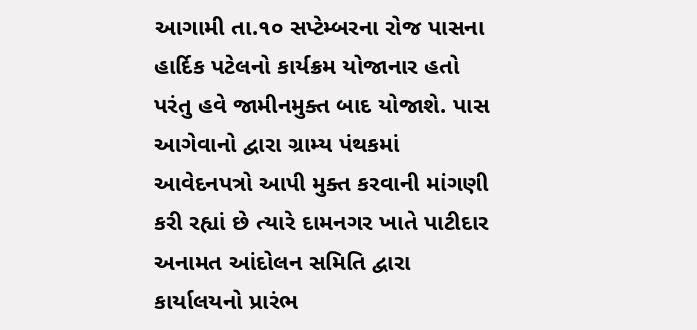આગામી તા.૧૦ સપ્ટેમ્બરના રોજ પાસના હાર્દિક પટેલનો કાર્યક્રમ યોજાનાર હતો પરંતુ હવે જામીનમુક્ત બાદ યોજાશે. પાસ આગેવાનો દ્વારા ગ્રામ્ય પંથકમાં આવેદનપત્રો આપી મુક્ત કરવાની માંગણી કરી રહ્યાં છે ત્યારે દામનગર ખાતે પાટીદાર અનામત આંદોલન સમિતિ દ્વારા કાર્યાલયનો પ્રારંભ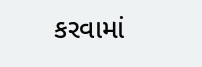કરવામાં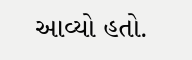આવ્યો હતો.